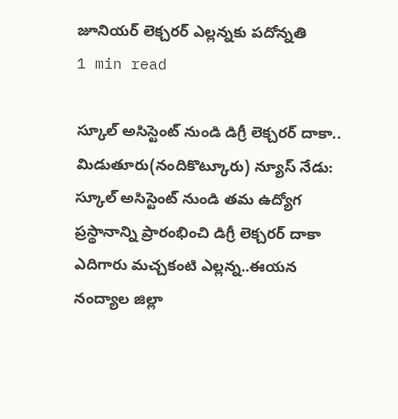జూనియర్ లెక్చరర్ ఎల్లన్నకు పదోన్నతి
1 min read

స్కూల్ అసిస్టెంట్ నుండి డిగ్రీ లెక్చరర్ దాకా..
మిడుతూరు(నందికొట్కూరు) న్యూస్ నేడు: స్కూల్ అసిస్టెంట్ నుండి తమ ఉద్యోగ ప్రస్థానాన్ని ప్రారంభించి డిగ్రీ లెక్చరర్ దాకా ఎదిగారు మచ్చకంటి ఎల్లన్న..ఈయన నంద్యాల జిల్లా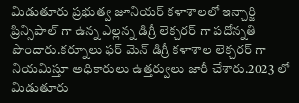మిడుతూరు ప్రభుత్వ జూనియర్ కళాశాలలో ఇన్చార్జి ప్రిన్సిపాల్ గా ఉన్న ఎల్లన్న డిగ్రీ లెక్చరర్ గా పదోన్నతి పొందారు.కర్నూలు ఫర్ మెన్ డిగ్రీ కళాశాల లెక్చరర్ గా నియమిస్తూ అధికారులు ఉత్తర్వులు జారీ చేశారు.2023 లో మిడుతూరు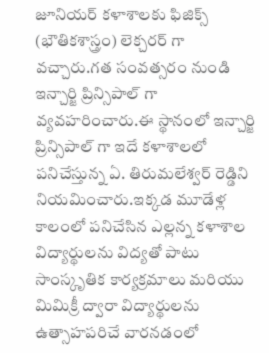జూనియర్ కళాశాలకు ఫిజిక్స్ (భౌతికశాస్త్రం) లెక్చరర్ గా వచ్చారు.గత సంవత్సరం నుండి ఇన్చార్జి ప్రిన్సిపాల్ గా వ్యవహరించారు.ఈ స్థానంలో ఇన్చార్జి ప్రిన్సిపాల్ గా ఇదే కళాశాలలో పనిచేస్తున్న ఏ. తిరుమలేశ్వర్ రెడ్డిని నియమించారు.ఇక్కడ మూడేళ్ల కాలంలో పనిచేసిన ఎల్లన్న కళాశాల విద్యార్థులను విద్యతో పాటు సాంస్కృతిక కార్యక్రమాలు మరియు మిమిక్రీ ద్వారా విద్యార్థులను ఉత్సాహపరిచే వారనడంలో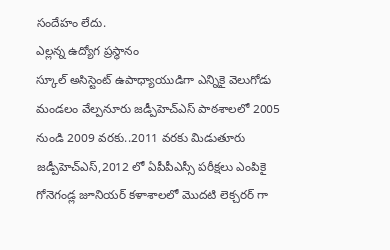సందేహం లేదు.
ఎల్లన్న ఉద్యోగ ప్రస్థానం
స్కూల్ అసిస్టెంట్ ఉపాధ్యాయుడిగా ఎన్నికై వెలుగోడు మండలం వేల్పనూరు జడ్పీహెచ్ఎస్ పాఠశాలలో 2005 నుండి 2009 వరకు..2011 వరకు మిడుతూరు జడ్పీహెచ్ఎస్,2012 లో ఏపీపీఎస్సీ పరీక్షలు ఎంపికై గోనెగండ్ల జూనియర్ కళాశాలలో మొదటి లెక్చరర్ గా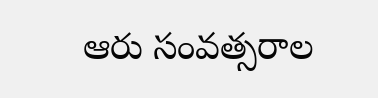ఆరు సంవత్సరాల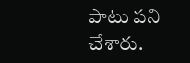పాటు పని చేశారు.